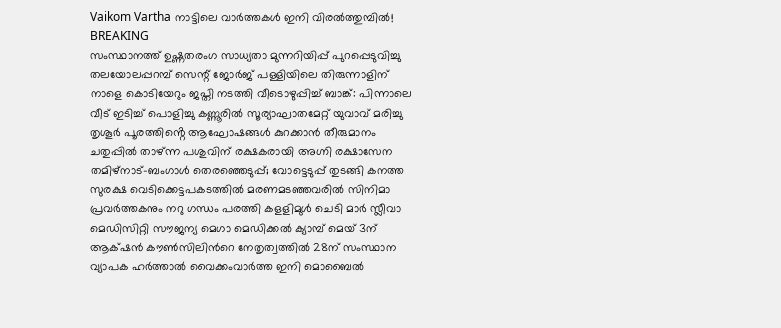Vaikom Vartha നാട്ടിലെ വാർത്തകൾ ഇനി വിരൽത്തുമ്പിൽ!
BREAKING
സംസ്ഥാനത്ത് ഉഷ്ണതരംഗ സാധ്യതാ മുന്നറിയിപ്പ് പുറപ്പെടുവിച്ചു തലയോലപ്പറമ്പ് സെന്റ്‌ ജോർജ് പള്ളിയിലെ തിരുന്നാളിന് നാളെ കൊടിയേറും ജപ്തി നടത്തി വീടൊഴുപ്പിച്ച് ബാങ്ക്: പിന്നാലെ വീട് ഇടിച്ച് പൊളിച്ചു കണ്ണൂരിൽ സൂര്യാഘാതമേറ്റ് യുവാവ് മരിച്ചു തൃശൂർ പൂരത്തിൻ്റെ ആഘോഷങ്ങൾ കുറക്കാൻ തീരുമാനം ചതുപ്പിൽ താഴ്ന്ന പശുവിന് രക്ഷകരായി അഗ്നി രക്ഷാസേന തമിഴ്നാട്-ബംഗാള്‍ തെരഞ്ഞെടുപ്പ്; വോട്ടെടുപ്പ് തുടങ്ങി കനത്ത സുരക്ഷ വെടിക്കെട്ടപകടത്തിൽ മരണമടഞ്ഞവരിൽ സിനിമാ പ്രവർത്തകനും നറു ഗന്ധം പരത്തി കളളിമുൾ ചെടി മാർ സ്ലീവാ മെഡിസിറ്റി സൗജന്യ മെഗാ മെഡിക്കൽ ക്യാമ്പ് മെയ് 3ന് ആക്‌ഷൻ കൗണ്‍സിലിന്‍റെ നേതൃത്വത്തില്‍ 28ന് സംസ്ഥാന വ്യാപക ഹര്‍ത്താല്‍ വൈക്കംവാർത്ത ഇനി മൊബൈൽ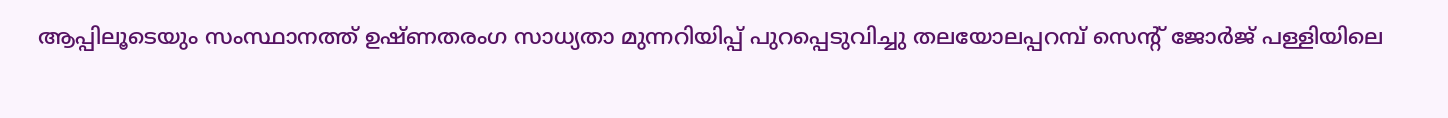ആപ്പിലൂടെയും സംസ്ഥാനത്ത് ഉഷ്ണതരംഗ സാധ്യതാ മുന്നറിയിപ്പ് പുറപ്പെടുവിച്ചു തലയോലപ്പറമ്പ് സെന്റ്‌ ജോർജ് പള്ളിയിലെ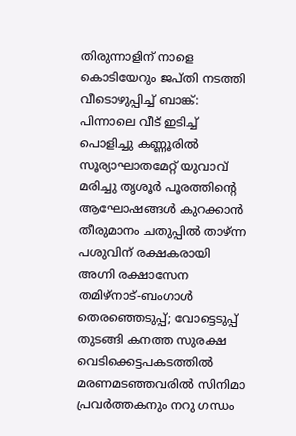തിരുന്നാളിന് നാളെ കൊടിയേറും ജപ്തി നടത്തി വീടൊഴുപ്പിച്ച് ബാങ്ക്: പിന്നാലെ വീട് ഇടിച്ച് പൊളിച്ചു കണ്ണൂരിൽ സൂര്യാഘാതമേറ്റ് യുവാവ് മരിച്ചു തൃശൂർ പൂരത്തിൻ്റെ ആഘോഷങ്ങൾ കുറക്കാൻ തീരുമാനം ചതുപ്പിൽ താഴ്ന്ന പശുവിന് രക്ഷകരായി അഗ്നി രക്ഷാസേന തമിഴ്നാട്-ബംഗാള്‍ തെരഞ്ഞെടുപ്പ്; വോട്ടെടുപ്പ് തുടങ്ങി കനത്ത സുരക്ഷ വെടിക്കെട്ടപകടത്തിൽ മരണമടഞ്ഞവരിൽ സിനിമാ പ്രവർത്തകനും നറു ഗന്ധം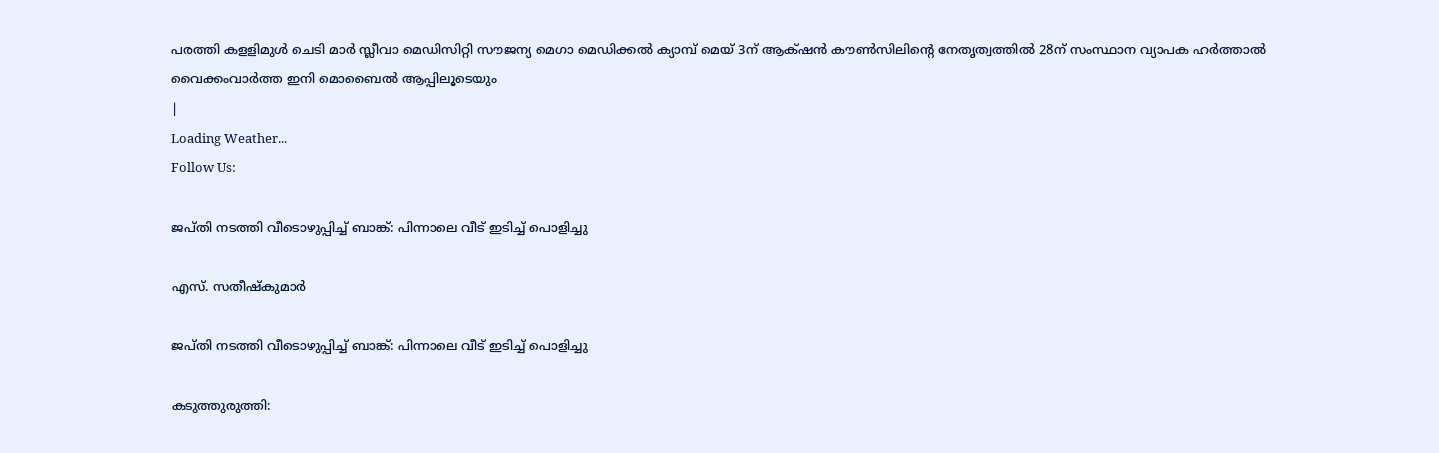പരത്തി കളളിമുൾ ചെടി മാർ സ്ലീവാ മെഡിസിറ്റി സൗജന്യ മെഗാ മെഡിക്കൽ ക്യാമ്പ് മെയ് 3ന് ആക്‌ഷൻ കൗണ്‍സിലിന്‍റെ നേതൃത്വത്തില്‍ 28ന് സംസ്ഥാന വ്യാപക ഹര്‍ത്താല്‍ വൈക്കംവാർത്ത ഇനി മൊബൈൽ ആപ്പിലൂടെയും
|
Loading Weather...
Follow Us:

ജപ്തി നടത്തി വീടൊഴുപ്പിച്ച് ബാങ്ക്: പിന്നാലെ വീട് ഇടിച്ച് പൊളിച്ചു

എസ്. സതീഷ്കുമാർ

ജപ്തി നടത്തി വീടൊഴുപ്പിച്ച് ബാങ്ക്: പിന്നാലെ വീട് ഇടിച്ച് പൊളിച്ചു

കടുത്തുരുത്തി: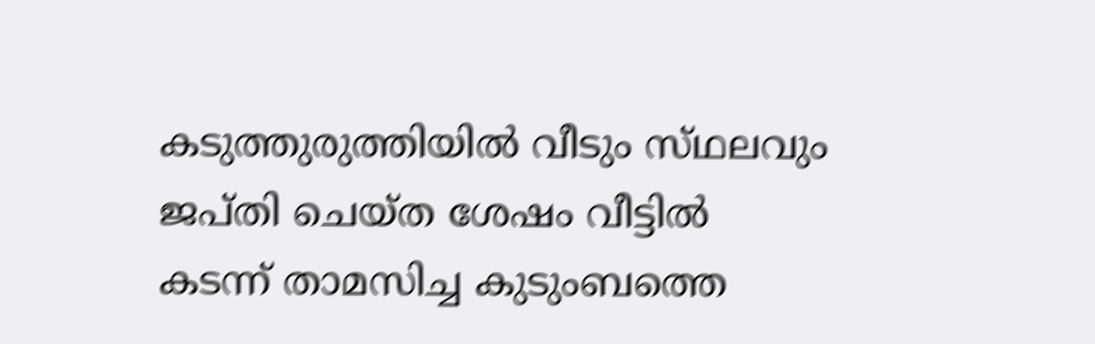കടുത്തുരുത്തിയിൽ വീടും സ്‌ഥലവും ജപ്തി ചെയ്ത ശേഷം വീട്ടിൽ കടന്ന് താമസിച്ച കുടുംബത്തെ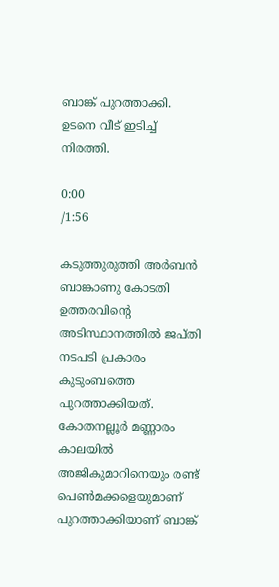ബാങ്ക് പുറത്താക്കി. ഉടനെ വീട് ഇടിച്ച് നിരത്തി.

0:00
/1:56

കടുത്തുരുത്തി അർബൻ ബാങ്കാണു കോടതി ഉത്തരവിൻ്റെ അടിസ്ഥാനത്തിൽ ജപ്തി നടപടി പ്രകാരം കുടുംബത്തെ പുറത്താക്കിയത്. കോതനല്ലൂർ മണ്ണാരം കാലയിൽ അജികുമാറിനെയും രണ്ട് പെൺമക്കളെയുമാണ് പുറത്താക്കിയാണ് ബാങ്ക്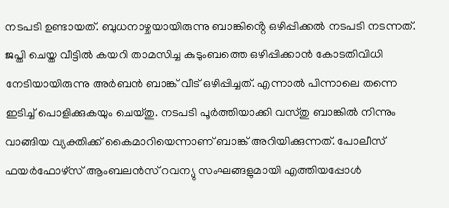നടപടി ഉണ്ടായത്. ബുധനാഴ്ചയായിരുന്നു ബാങ്കിൻ്റെ ഒഴിപ്പിക്കൽ നടപടി നടന്നത്. ജപ്തി ചെയ്ത വീട്ടിൽ കയറി താമസിച്ച കുടുംബത്തെ ഒഴിപ്പിക്കാൻ കോടതിവിധി നേടിയായിരുന്നു അർബൻ ബാങ്ക് വീട് ഒഴിപ്പിച്ചത്. എന്നാൽ പിന്നാലെ തന്നെ ഇടിച്ച് പൊളിക്കുകയും ചെയ്തു. നടപടി പൂർത്തിയാക്കി വസ്തു ബാങ്കിൽ നിന്നും വാങ്ങിയ വ്യക്തിക്ക് കൈമാറിയെന്നാണ് ബാങ്ക് അറിയിക്കുന്നത്. പോലീസ് ഫയർഫോഴ്സ് ആംബലൻസ് റവന്യു സംഘങ്ങളുമായി എത്തിയപ്പോൾ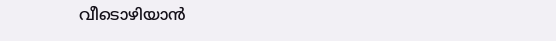വീടൊഴിയാൻ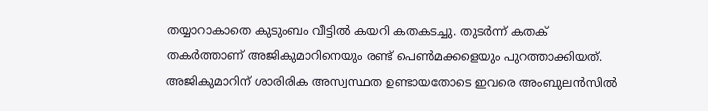തയ്യാറാകാതെ കുടുംബം വീട്ടിൽ കയറി കതകടച്ചു. തുടർന്ന് കതക് തകർത്താണ് അജികുമാറിനെയും രണ്ട് പെൺമക്കളെയും പുറത്താക്കിയത്. അജികുമാറിന് ശാരിരിക അസ്വസ്ഥത ഉണ്ടായതോടെ ഇവരെ അംബുലൻസിൽ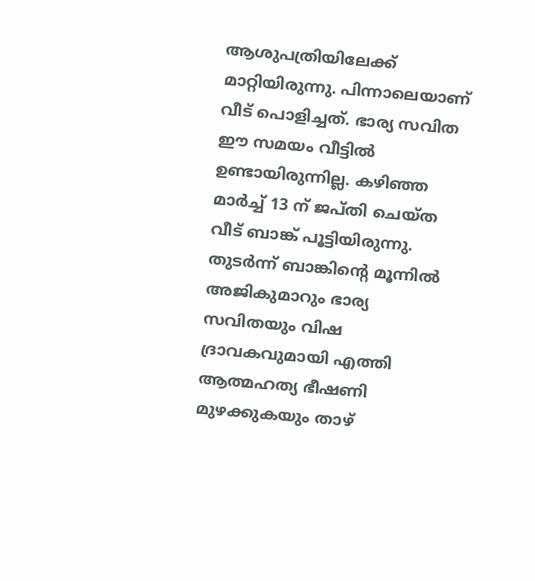ആശുപത്രിയിലേക്ക് മാറ്റിയിരുന്നു. പിന്നാലെയാണ് വീട് പൊളിച്ചത്. ഭാര്യ സവിത ഈ സമയം വീട്ടിൽ ഉണ്ടായിരുന്നില്ല. കഴിഞ്ഞ മാർച്ച് 13 ന് ജപ്തി ചെയ്ത വീട് ബാങ്ക് പൂട്ടിയിരുന്നു. തുടർന്ന് ബാങ്കിൻ്റെ മൂന്നിൽ അജികുമാറും ഭാര്യ സവിതയും വിഷ ദ്രാവകവുമായി എത്തി ആത്മഹത്യ ഭീഷണി മുഴക്കുകയും താഴ്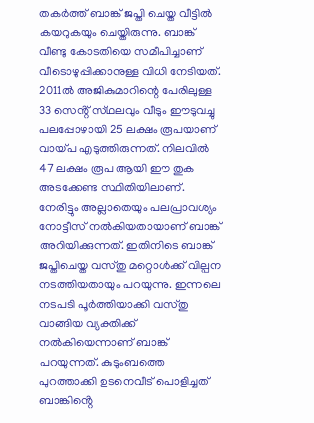തകർത്ത് ബാങ്ക് ജപ്തി ചെയ്ത വീട്ടിൽ കയറുകയും ചെയ്തിരുന്നു. ബാങ്ക് വീണ്ടു കോടതിയെ സമീപിച്ചാണ് വീടൊഴുപ്പിക്കാനുള്ള വിധി നേടിയത്. 2011ൽ അജികുമാറിന്റെ പേരിലുള്ള 33 സെൻ്റ് സ്‌ഥലവും വീടും ഈടുവച്ചു പലപ്പോഴായി 25 ലക്ഷം രൂപയാണ് വായ്‌പ എടുത്തിരുന്നത്. നിലവിൽ 47 ലക്ഷം രൂപ ആയി ഈ തുക അടക്കേണ്ട സ്ഥിതിയിലാണ്. നേരിട്ടും അല്ലാതെയും പലപ്രാവശ്യം നോട്ടീസ് നൽകിയതായാണ് ബാങ്ക് അറിയിക്കുന്നത്. ഇതിനിടെ ബാങ്ക് ജപ്തിചെയ്ത വസ്തു മറ്റൊൾക്ക് വില്പന നടത്തിയതായും പറയുന്നു. ഇന്നലെ നടപടി പൂർത്തിയാക്കി വസ്തു വാങ്ങിയ വ്യക്തിക്ക് നൽകിയെന്നാണ് ബാങ്ക് പറയുന്നത്. കുടുംബത്തെ പുറത്താക്കി ഉടനെവീട് പൊളിച്ചത് ബാങ്കിൻ്റെ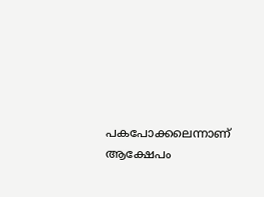പകപോക്കലെന്നാണ് ആക്ഷേപം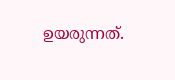ഉയരുന്നത്.